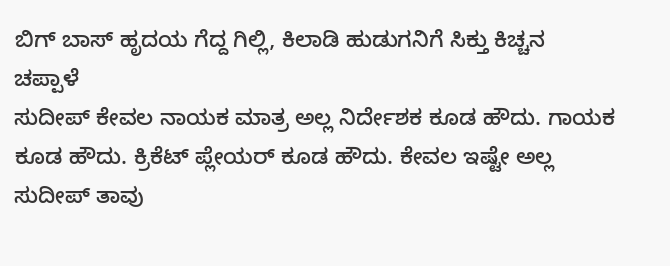ಬಿಗ್ ಬಾಸ್ ಹೃದಯ ಗೆದ್ದ ಗಿಲ್ಲಿ, ಕಿಲಾಡಿ ಹುಡುಗನಿಗೆ ಸಿಕ್ತು ಕಿಚ್ಚನ ಚಪ್ಪಾಳೆ
ಸುದೀಪ್ ಕೇವಲ ನಾಯಕ ಮಾತ್ರ ಅಲ್ಲ ನಿರ್ದೇಶಕ ಕೂಡ ಹೌದು. ಗಾಯಕ ಕೂಡ ಹೌದು. ಕ್ರಿಕೆಟ್ ಪ್ಲೇಯರ್ ಕೂಡ ಹೌದು. ಕೇವಲ ಇಷ್ಟೇ ಅಲ್ಲ ಸುದೀಪ್ ತಾವು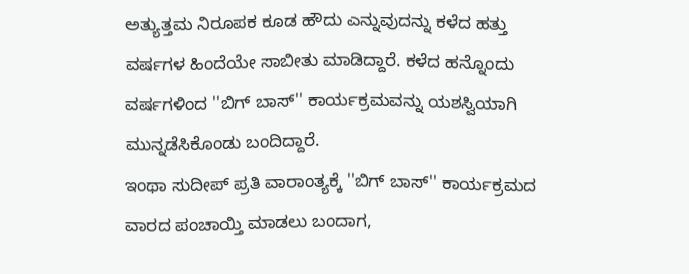ಅತ್ಯುತ್ತಮ ನಿರೂಪಕ ಕೂಡ ಹೌದು ಎನ್ನುವುದನ್ನು ಕಳೆದ ಹತ್ತು ವರ್ಷಗಳ ಹಿಂದೆಯೇ ಸಾಬೀತು ಮಾಡಿದ್ದಾರೆ. ಕಳೆದ ಹನ್ನೊಂದು ವರ್ಷಗಳಿಂದ ''ಬಿಗ್ ಬಾಸ್'' ಕಾರ್ಯಕ್ರಮವನ್ನು ಯಶಸ್ವಿಯಾಗಿ ಮುನ್ನಡೆಸಿಕೊಂಡು ಬಂದಿದ್ದಾರೆ.
ಇಂಥಾ ಸುದೀಪ್ ಪ್ರತಿ ವಾರಾಂತ್ಯಕ್ಕೆ ''ಬಿಗ್ ಬಾಸ್'' ಕಾರ್ಯಕ್ರಮದ ವಾರದ ಪಂಚಾಯ್ತಿ ಮಾಡಲು ಬಂದಾಗ,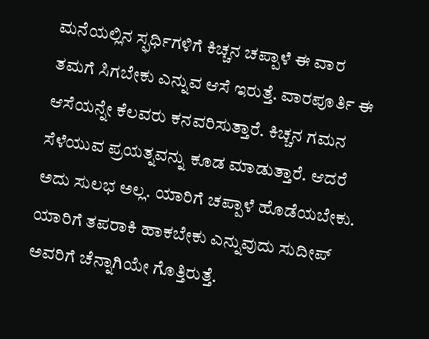ಮನೆಯಲ್ಲಿನ ಸ್ಫರ್ಧಿಗಳಿಗೆ ಕಿಚ್ಚನ ಚಪ್ಪಾಳೆ ಈ ವಾರ ತಮಗೆ ಸಿಗಬೇಕು ಎನ್ನುವ ಆಸೆ ಇರುತ್ತೆ. ವಾರಪೂರ್ತಿ ಈ ಆಸೆಯನ್ನೇ ಕೆಲವರು ಕನವರಿಸುತ್ತಾರೆ. ಕಿಚ್ಚನ ಗಮನ ಸೆಳೆಯುವ ಪ್ರಯತ್ನವನ್ನು ಕೂಡ ಮಾಡುತ್ತಾರೆ. ಆದರೆ ಅದು ಸುಲಭ ಅಲ್ಲ. ಯಾರಿಗೆ ಚಪ್ಪಾಳೆ ಹೊಡೆಯಬೇಕು. ಯಾರಿಗೆ ತಪರಾಕಿ ಹಾಕಬೇಕು ಎನ್ನುವುದು ಸುದೀಪ್ ಅವರಿಗೆ ಚೆನ್ನಾಗಿಯೇ ಗೊತ್ತಿರುತ್ತೆ.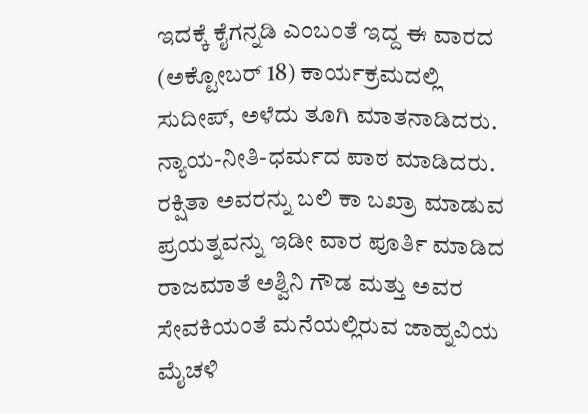ಇದಕ್ಕೆ ಕೈಗನ್ನಡಿ ಎಂಬಂತೆ ಇದ್ದ ಈ ವಾರದ (ಅಕ್ಟೋಬರ್ 18) ಕಾರ್ಯಕ್ರಮದಲ್ಲಿ ಸುದೀಪ್, ಅಳೆದು ತೂಗಿ ಮಾತನಾಡಿದರು. ನ್ಯಾಯ-ನೀತಿ-ಧರ್ಮದ ಪಾಠ ಮಾಡಿದರು. ರಕ್ಷಿತಾ ಅವರನ್ನು ಬಲಿ ಕಾ ಬಖ್ರಾ ಮಾಡುವ ಪ್ರಯತ್ನವನ್ನು ಇಡೀ ವಾರ ಪೂರ್ತಿ ಮಾಡಿದ ರಾಜಮಾತೆ ಅಶ್ವಿನಿ ಗೌಡ ಮತ್ತು ಅವರ ಸೇವಕಿಯಂತೆ ಮನೆಯಲ್ಲಿರುವ ಜಾಹ್ನವಿಯ ಮೈಚಳಿ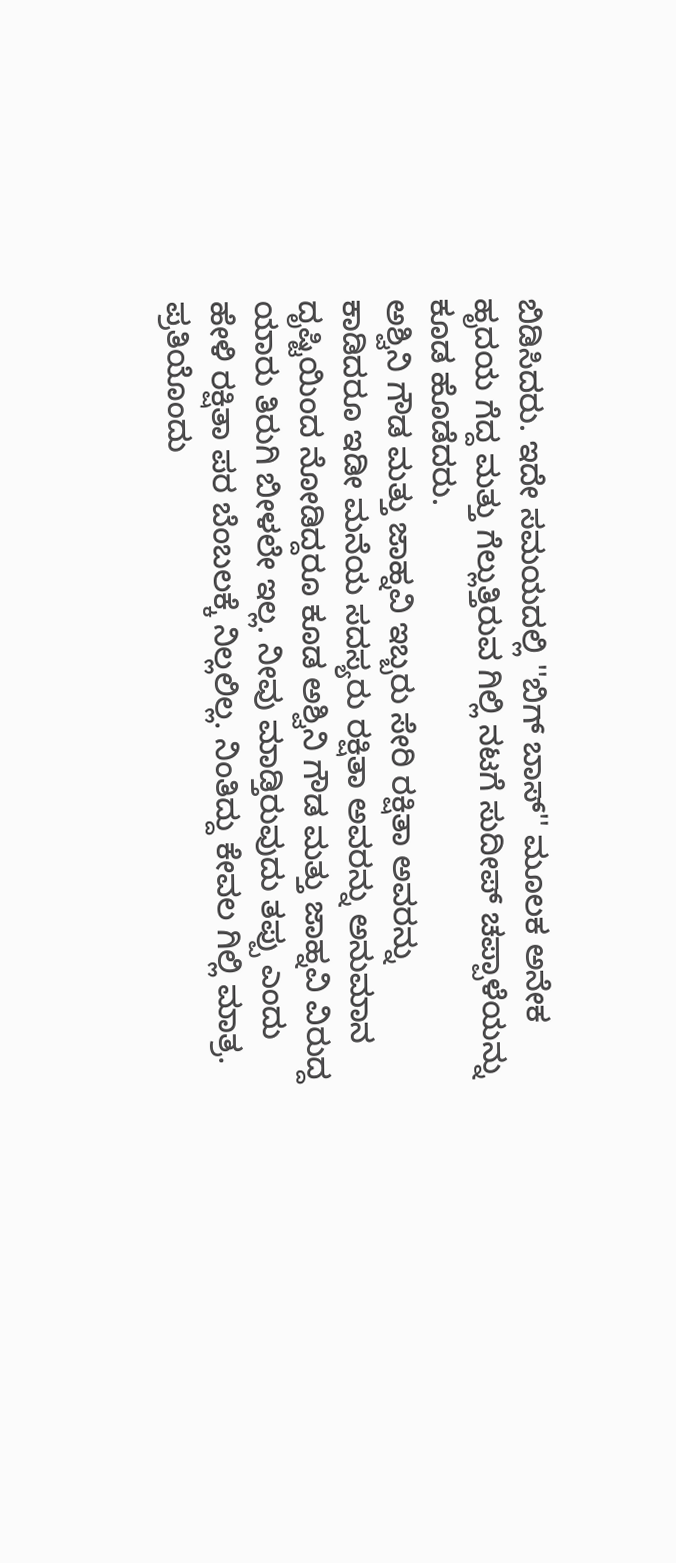ಬಿಡಿಸಿದರು. ಇದೇ ಸಮಯದಲ್ಲಿ ''ಬಿಗ್ ಬಾಸ್'' ಮೂಲಕ ಅನೇಕ ಹೃದಯ ಗೆದ್ದ ಮತ್ತು ಗೆಲ್ಲುತ್ತಿರುವ ಗಿಲ್ಲಿ ನಟಗೆ ಸುದೀಪ್ ಚಪ್ಪಾಳೆಯನ್ನು ಕೂಡ ಹೊಡೆದರು.
ಅಶ್ವಿನಿ ಗೌಡ ಮತ್ತು ಜಾಹ್ನವಿ ಇಬ್ಬರು ಸೇರಿ ರಕ್ಷಿತಾ ಅವರನ್ನು ಕಾಡಿದರೂ ಇಡೀ ಮನೆಯ ಸದಸ್ಯರು ರಕ್ಷಿತಾ ಅವರನ್ನು ಅನುಮಾನ ದೃಷ್ಟಿಯಿಂದ ನೋಡಿದ್ದರೂ ಕೂಡ ಅಶ್ವಿನಿ ಗೌಡ ಮತ್ತು ಜಾಹ್ನವಿ ವಿರುದ್ದ ಯಾರು ತಿರುಗಿ ಬೀಳಲೇ ಇಲ್ಲ. ನೀವು ಮಾಡ್ತಿರುವುದು ತಪ್ಪು ಎಂದು ಹೇಳಿ ರಕ್ಷಿತಾ ಪರ ಬೆಂಬಲಕ್ಕೆ ನಿಲ್ಲಲಿಲ್ಲ. ನಿಂತಿದ್ದು ಕೇವಲ ಗಿಲ್ಲಿ ಮಾತ್ರ. ಪ್ರತಿಯೊಂದು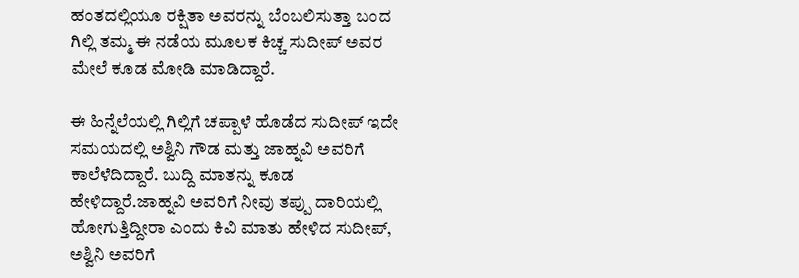ಹಂತದಲ್ಲಿಯೂ ರಕ್ಷಿತಾ ಅವರನ್ನು ಬೆಂಬಲಿಸುತ್ತಾ ಬಂದ ಗಿಲ್ಲಿ ತಮ್ಮ ಈ ನಡೆಯ ಮೂಲಕ ಕಿಚ್ಚ ಸುದೀಪ್ ಅವರ ಮೇಲೆ ಕೂಡ ಮೋಡಿ ಮಾಡಿದ್ದಾರೆ.

ಈ ಹಿನ್ನೆಲೆಯಲ್ಲಿ ಗಿಲ್ಲಿಗೆ ಚಪ್ಪಾಳೆ ಹೊಡೆದ ಸುದೀಪ್ ಇದೇ ಸಮಯದಲ್ಲಿ ಅಶ್ವಿನಿ ಗೌಡ ಮತ್ತು ಜಾಹ್ನವಿ ಅವರಿಗೆ ಕಾಲೆಳೆದಿದ್ದಾರೆ. ಬುದ್ದಿ ಮಾತನ್ನು ಕೂಡ ಹೇಳಿದ್ದಾರೆ.ಜಾಹ್ನವಿ ಅವರಿಗೆ ನೀವು ತಪ್ಪು ದಾರಿಯಲ್ಲಿ ಹೋಗುತ್ತಿದ್ದೀರಾ ಎಂದು ಕಿವಿ ಮಾತು ಹೇಳಿದ ಸುದೀಪ್, ಅಶ್ವಿನಿ ಅವರಿಗೆ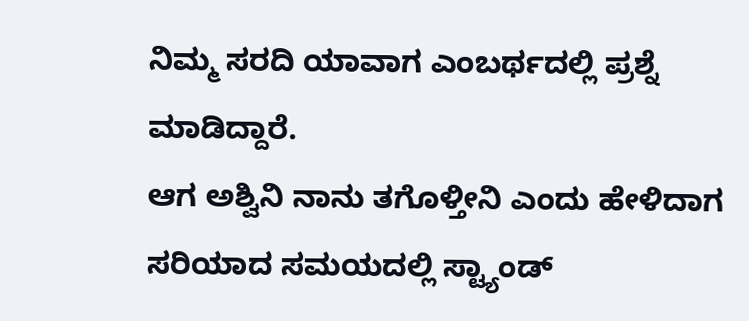ನಿಮ್ಮ ಸರದಿ ಯಾವಾಗ ಎಂಬರ್ಥದಲ್ಲಿ ಪ್ರಶ್ನೆ ಮಾಡಿದ್ದಾರೆ.
ಆಗ ಅಶ್ವಿನಿ ನಾನು ತಗೊಳ್ತೀನಿ ಎಂದು ಹೇಳಿದಾಗ ಸರಿಯಾದ ಸಮಯದಲ್ಲಿ ಸ್ಟ್ಯಾಂಡ್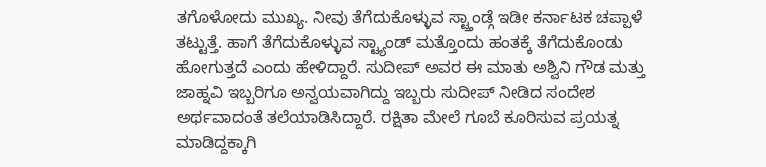ತಗೊಳೋದು ಮುಖ್ಯ. ನೀವು ತೆಗೆದುಕೊಳ್ಳುವ ಸ್ಟ್ತಾಂಡ್ಗೆ ಇಡೀ ಕರ್ನಾಟಕ ಚಪ್ಪಾಳೆ ತಟ್ಟುತ್ತೆ. ಹಾಗೆ ತೆಗೆದುಕೊಳ್ಳುವ ಸ್ಟ್ಯಾಂಡ್ ಮತ್ತೊಂದು ಹಂತಕ್ಕೆ ತೆಗೆದುಕೊಂಡು ಹೋಗುತ್ತದೆ ಎಂದು ಹೇಳಿದ್ದಾರೆ. ಸುದೀಪ್ ಅವರ ಈ ಮಾತು ಅಶ್ವಿನಿ ಗೌಡ ಮತ್ತು ಜಾಹ್ನವಿ ಇಬ್ಬರಿಗೂ ಅನ್ವಯವಾಗಿದ್ದು ಇಬ್ಬರು ಸುದೀಪ್ ನೀಡಿದ ಸಂದೇಶ ಅರ್ಥವಾದಂತೆ ತಲೆಯಾಡಿಸಿದ್ದಾರೆ. ರಕ್ಷಿತಾ ಮೇಲೆ ಗೂಬೆ ಕೂರಿಸುವ ಪ್ರಯತ್ನ ಮಾಡಿದ್ದಕ್ಕಾಗಿ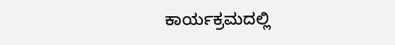ಕಾರ್ಯಕ್ರಮದಲ್ಲಿ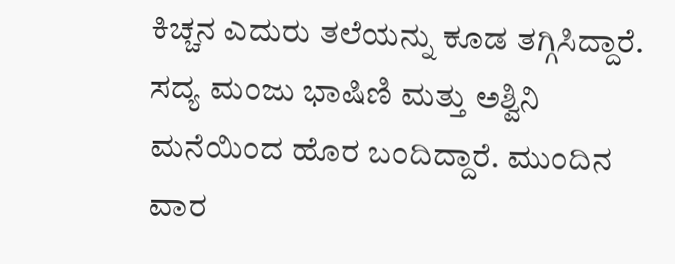ಕಿಚ್ಚನ ಎದುರು ತಲೆಯನ್ನು ಕೂಡ ತಗ್ಗಿಸಿದ್ದಾರೆ.
ಸದ್ಯ ಮಂಜು ಭಾಷಿಣಿ ಮತ್ತು ಅಶ್ವಿನಿ ಮನೆಯಿಂದ ಹೊರ ಬಂದಿದ್ದಾರೆ. ಮುಂದಿನ ವಾರ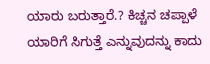ಯಾರು ಬರುತ್ತಾರೆ.? ಕಿಚ್ಚನ ಚಪ್ಪಾಳೆ ಯಾರಿಗೆ ಸಿಗುತ್ತೆ ಎನ್ನುವುದನ್ನು ಕಾದು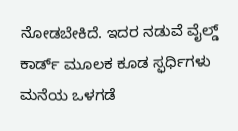ನೋಡಬೇಕಿದೆ. ಇದರ ನಡುವೆ ವೈಲ್ಡ್ ಕಾರ್ಡ್ ಮೂಲಕ ಕೂಡ ಸ್ಫರ್ಧಿಗಳು ಮನೆಯ ಒಳಗಡೆ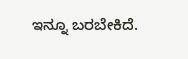ಇನ್ನೂ ಬರಬೇಕಿದೆ.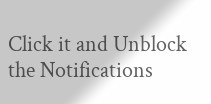Click it and Unblock the Notifications